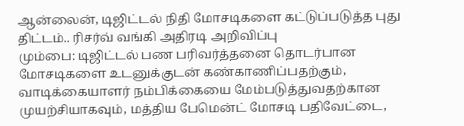ஆன்லைன், டிஜிட்டல் நிதி மோசடிகளை கட்டுப்படுத்த புது திட்டம்.. ரிசர்வ் வங்கி அதிரடி அறிவிப்பு
மும்பை: டிஜிட்டல் பண பரிவர்த்தனை தொடர்பான மோசடிகளை உடனுக்குடன் கண்காணிப்பதற்கும், வாடிக்கையாளர் நம்பிக்கையை மேம்படுத்துவதற்கான முயற்சியாகவும், மத்திய பேமென்ட் மோசடி பதிவேட்டை,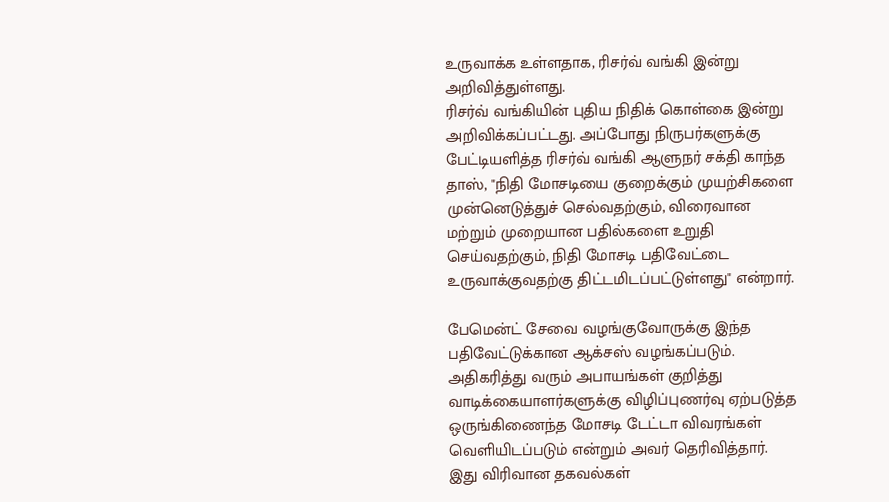உருவாக்க உள்ளதாக, ரிசர்வ் வங்கி இன்று அறிவித்துள்ளது.
ரிசர்வ் வங்கியின் புதிய நிதிக் கொள்கை இன்று அறிவிக்கப்பட்டது. அப்போது நிருபர்களுக்கு பேட்டியளித்த ரிசர்வ் வங்கி ஆளுநர் சக்தி காந்த தாஸ், "நிதி மோசடியை குறைக்கும் முயற்சிகளை முன்னெடுத்துச் செல்வதற்கும், விரைவான மற்றும் முறையான பதில்களை உறுதி செய்வதற்கும், நிதி மோசடி பதிவேட்டை உருவாக்குவதற்கு திட்டமிடப்பட்டுள்ளது" என்றார்.

பேமென்ட் சேவை வழங்குவோருக்கு இந்த பதிவேட்டுக்கான ஆக்சஸ் வழங்கப்படும். அதிகரித்து வரும் அபாயங்கள் குறித்து வாடிக்கையாளர்களுக்கு விழிப்புணர்வு ஏற்படுத்த ஒருங்கிணைந்த மோசடி டேட்டா விவரங்கள் வெளியிடப்படும் என்றும் அவர் தெரிவித்தார்.
இது விரிவான தகவல்கள்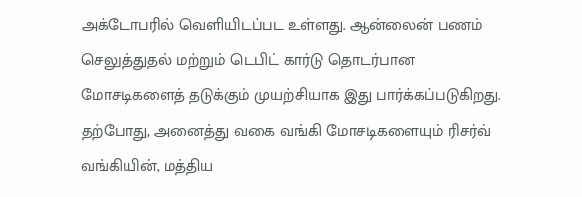அக்டோபரில் வெளியிடப்பட உள்ளது. ஆன்லைன் பணம் செலுத்துதல் மற்றும் டெபிட் கார்டு தொடர்பான மோசடிகளைத் தடுக்கும் முயற்சியாக இது பார்க்கப்படுகிறது.
தற்போது, அனைத்து வகை வங்கி மோசடிகளையும் ரிசர்வ் வங்கியின், மத்திய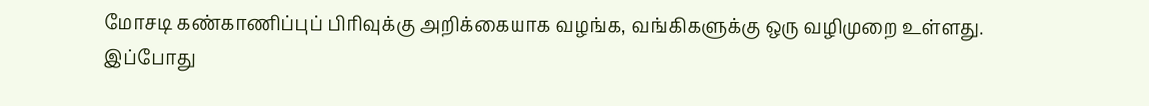மோசடி கண்காணிப்புப் பிரிவுக்கு அறிக்கையாக வழங்க, வங்கிகளுக்கு ஒரு வழிமுறை உள்ளது. இப்போது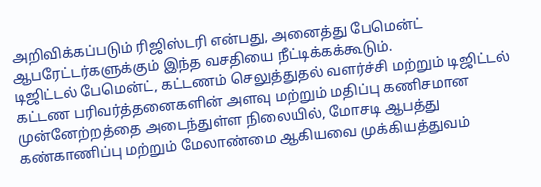அறிவிக்கப்படும் ரிஜிஸ்டரி என்பது, அனைத்து பேமென்ட் ஆபரேட்டர்களுக்கும் இந்த வசதியை நீட்டிக்கக்கூடும்.
டிஜிட்டல் பேமென்ட், கட்டணம் செலுத்துதல் வளர்ச்சி மற்றும் டிஜிட்டல் கட்டண பரிவர்த்தனைகளின் அளவு மற்றும் மதிப்பு கணிசமான முன்னேற்றத்தை அடைந்துள்ள நிலையில், மோசடி ஆபத்து கண்காணிப்பு மற்றும் மேலாண்மை ஆகியவை முக்கியத்துவம்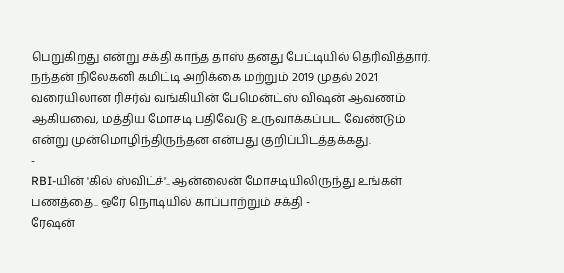பெறுகிறது என்று சக்தி காந்த தாஸ் தனது பேட்டியில் தெரிவித்தார்.
நந்தன் நிலேகனி கமிட்டி அறிக்கை மற்றும் 2019 முதல் 2021 வரையிலான ரிசர்வ் வங்கியின் பேமென்ட்ஸ் விஷன் ஆவணம் ஆகியவை, மத்திய மோசடி பதிவேடு உருவாக்கப்பட வேண்டும் என்று முன்மொழிந்திருந்தன என்பது குறிப்பிடத்தக்கது.
-
RBI-யின் 'கில் ஸ்விட்ச்'.. ஆன்லைன் மோசடியிலிருந்து உங்கள் பணத்தை.. ஒரே நொடியில் காப்பாற்றும் சக்தி -
ரேஷன்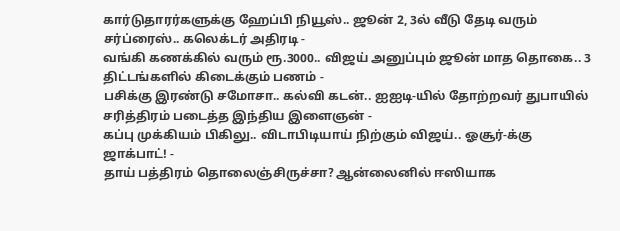கார்டுதாரர்களுக்கு ஹேப்பி நியூஸ்.. ஜூன் 2, 3ல் வீடு தேடி வரும் சர்ப்ரைஸ்.. கலெக்டர் அதிரடி -
வங்கி கணக்கில் வரும் ரூ.3000.. விஜய் அனுப்பும் ஜூன் மாத தொகை.. 3 திட்டங்களில் கிடைக்கும் பணம் -
பசிக்கு இரண்டு சமோசா.. கல்வி கடன்.. ஐஐடி-யில் தோற்றவர் துபாயில் சரித்திரம் படைத்த இந்திய இளைஞன் -
கப்பு முக்கியம் பிகிலு.. விடாபிடியாய் நிற்கும் விஜய்.. ஓசூர்-க்கு ஜாக்பாட்! -
தாய் பத்திரம் தொலைஞ்சிருச்சா? ஆன்லைனில் ஈஸியாக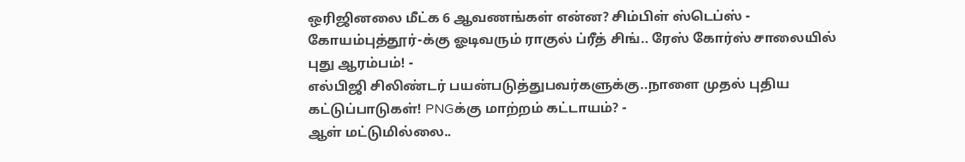ஒரிஜினலை மீட்க 6 ஆவணங்கள் என்ன? சிம்பிள் ஸ்டெப்ஸ் -
கோயம்புத்தூர்-க்கு ஓடிவரும் ராகுல் ப்ரீத் சிங்.. ரேஸ் கோர்ஸ் சாலையில் புது ஆரம்பம்! -
எல்பிஜி சிலிண்டர் பயன்படுத்துபவர்களுக்கு..நாளை முதல் புதிய கட்டுப்பாடுகள்! PNGக்கு மாற்றம் கட்டாயம்? -
ஆள் மட்டுமில்லை..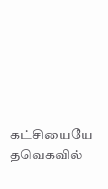கட்சியையே தவெகவில்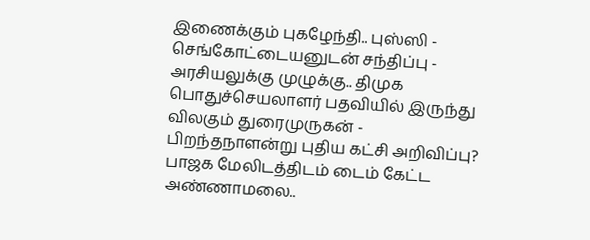இணைக்கும் புகழேந்தி.. புஸ்ஸி - செங்கோட்டையனுடன் சந்திப்பு -
அரசியலுக்கு முழுக்கு.. திமுக பொதுச்செயலாளர் பதவியில் இருந்து விலகும் துரைமுருகன் -
பிறந்தநாளன்று புதிய கட்சி அறிவிப்பு? பாஜக மேலிடத்திடம் டைம் கேட்ட அண்ணாமலை..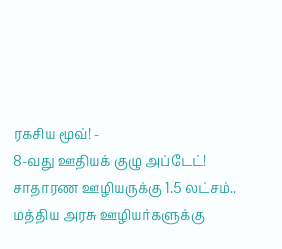ரகசிய மூவ்! -
8-வது ஊதியக் குழு அப்டேட்! சாதாரண ஊழியருக்கு 1.5 லட்சம்.. மத்திய அரசு ஊழியர்களுக்கு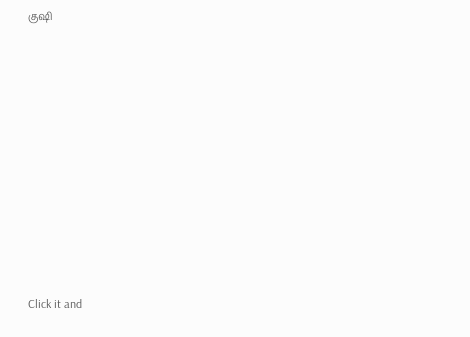குஷி












Click it and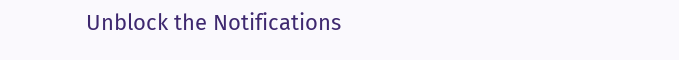Unblock the Notifications